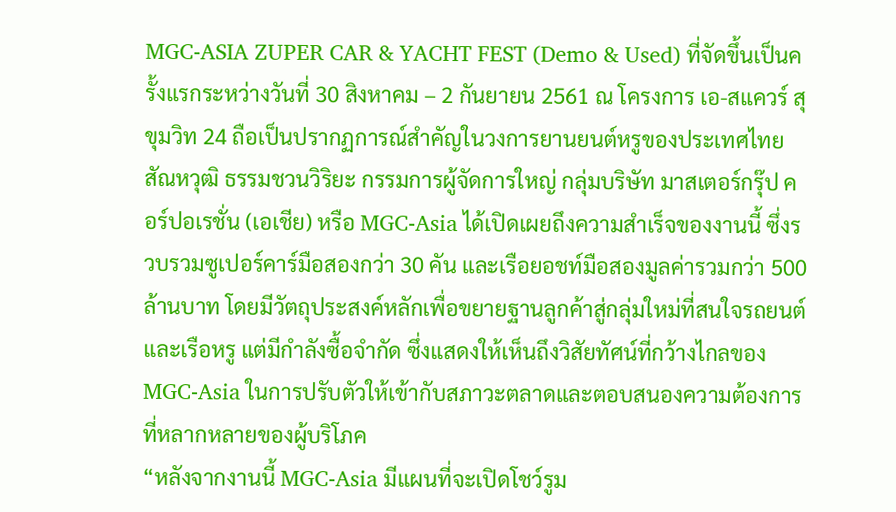MGC-ASIA ZUPER CAR & YACHT FEST (Demo & Used) ที่จัดขึ้นเป็นครั้งแรกระหว่างวันที่ 30 สิงหาคม – 2 กันยายน 2561 ณ โครงการ เอ-สแควร์ สุขุมวิท 24 ถือเป็นปรากฏการณ์สำคัญในวงการยานยนต์หรูของประเทศไทย สัณหวุฒิ ธรรมชวนวิริยะ กรรมการผู้จัดการใหญ่ กลุ่มบริษัท มาสเตอร์กรุ๊ป คอร์ปอเรชั่น (เอเชีย) หรือ MGC-Asia ได้เปิดเผยถึงความสำเร็จของงานนี้ ซึ่งรวบรวมซูเปอร์คาร์มือสองกว่า 30 คัน และเรือยอชท์มือสองมูลค่ารวมกว่า 500 ล้านบาท โดยมีวัตถุประสงค์หลักเพื่อขยายฐานลูกค้าสู่กลุ่มใหม่ที่สนใจรถยนต์และเรือหรู แต่มีกำลังซื้อจำกัด ซึ่งแสดงให้เห็นถึงวิสัยทัศน์ที่กว้างไกลของ MGC-Asia ในการปรับตัวให้เข้ากับสภาวะตลาดและตอบสนองความต้องการที่หลากหลายของผู้บริโภค
“หลังจากงานนี้ MGC-Asia มีแผนที่จะเปิดโชว์รูม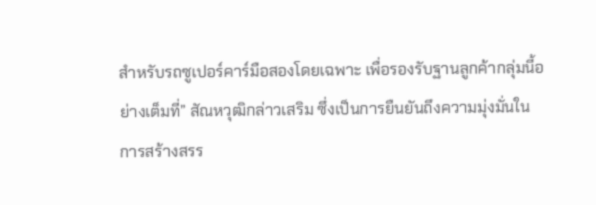สำหรับรถซูเปอร์คาร์มือสองโดยเฉพาะ เพื่อรองรับฐานลูกค้ากลุ่มนี้อย่างเต็มที่” สัณหวุฒิกล่าวเสริม ซึ่งเป็นการยืนยันถึงความมุ่งมั่นในการสร้างสรร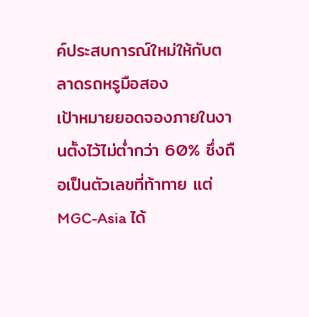ค์ประสบการณ์ใหม่ให้กับตลาดรถหรูมือสอง
เป้าหมายยอดจองภายในงานตั้งไว้ไม่ต่ำกว่า 60% ซึ่งถือเป็นตัวเลขที่ท้าทาย แต่ MGC-Asia ได้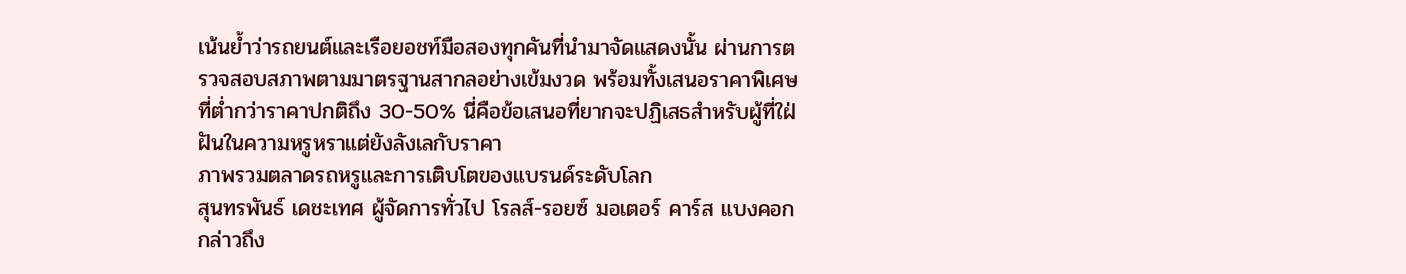เน้นย้ำว่ารถยนต์และเรือยอชท์มือสองทุกคันที่นำมาจัดแสดงนั้น ผ่านการตรวจสอบสภาพตามมาตรฐานสากลอย่างเข้มงวด พร้อมทั้งเสนอราคาพิเศษที่ต่ำกว่าราคาปกติถึง 30-50% นี่คือข้อเสนอที่ยากจะปฏิเสธสำหรับผู้ที่ใฝ่ฝันในความหรูหราแต่ยังลังเลกับราคา
ภาพรวมตลาดรถหรูและการเติบโตของแบรนด์ระดับโลก
สุนทรพันธ์ เดชะเทศ ผู้จัดการทั่วไป โรลส์-รอยซ์ มอเตอร์ คาร์ส แบงคอก กล่าวถึง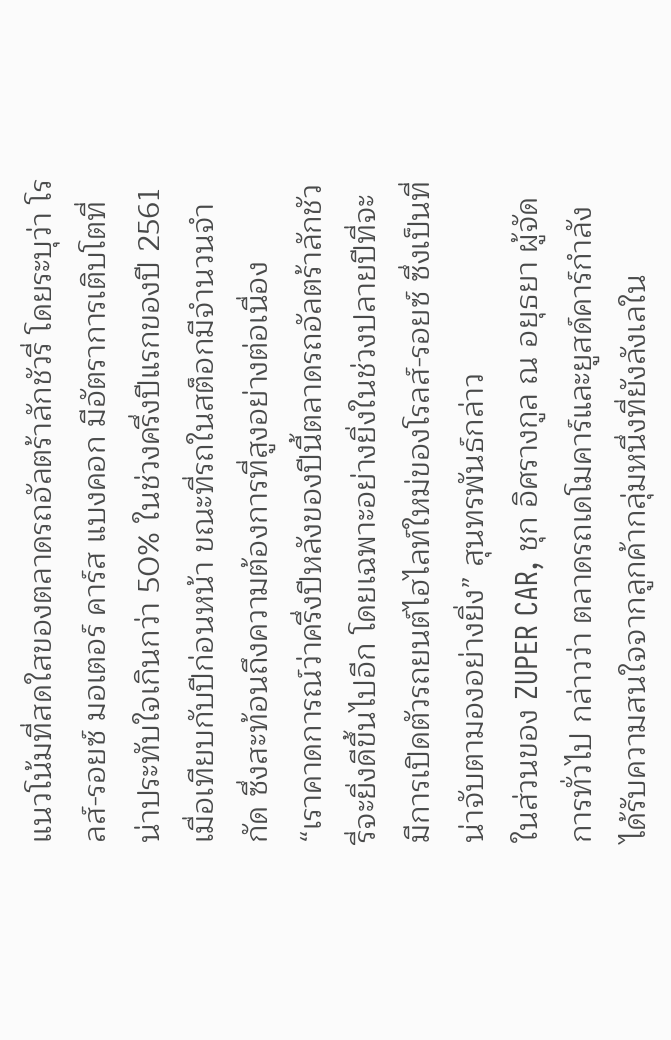แนวโน้มที่สดใสของตลาดรถอัลตร้าลักชัวรี่ โดยระบุว่า โรลส์-รอยซ์ มอเตอร์ คาร์ส แบงคอก มีอัตราการเติบโตที่น่าประทับใจเกินกว่า 50% ในช่วงครึ่งปีแรกของปี 2561 เมื่อเทียบกับปีก่อนหน้า ขณะที่รถในสต็อกมีจำนวนจำกัด ซึ่งสะท้อนถึงความต้องการที่สูงอย่างต่อเนื่อง
“เราคาดการณ์ว่าครึ่งปีหลังของปีนี้ตลาดรถอัลตร้าลักชัวรี่จะยิ่งดีขึ้นไปอีก โดยเฉพาะอย่างยิ่งในช่วงปลายปีที่จะมีการเปิดตัวรถยนต์ไฮไลท์ใหม่ของโรลส์-รอยซ์ ซึ่งเป็นที่น่าจับตามองอย่างยิ่ง” สุนทรพันธ์กล่าว
ในส่วนของ ZUPER CAR, ชุก อิศรางกูล ณ อยุธยา ผู้จัดการทั่วไป กล่าวว่า ตลาดรถเดโมคาร์และยูสด์คาร์กำลังได้รับความสนใจจากลูกค้ากลุ่มหนึ่งที่ยังลังเลใน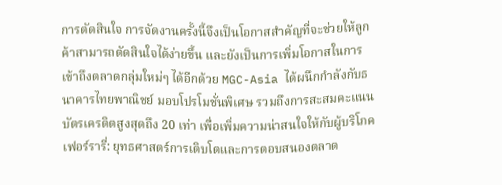การตัดสินใจ การจัดงานครั้งนี้จึงเป็นโอกาสสำคัญที่จะช่วยให้ลูกค้าสามารถตัดสินใจได้ง่ายขึ้น และยังเป็นการเพิ่มโอกาสในการเข้าถึงตลาดกลุ่มใหม่ๆ ได้อีกด้วย MGC-Asia ได้ผนึกกำลังกับธนาคารไทยพาณิชย์ มอบโปรโมชั่นพิเศษ รวมถึงการสะสมคะแนนบัตรเครดิตสูงสุดถึง 20 เท่า เพื่อเพิ่มความน่าสนใจให้กับผู้บริโภค
เฟอร์รารี่: ยุทธศาสตร์การเติบโตและการตอบสนองตลาด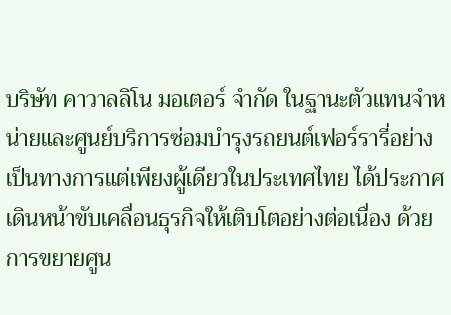บริษัท คาวาลลิโน มอเตอร์ จำกัด ในฐานะตัวแทนจำหน่ายและศูนย์บริการซ่อมบำรุงรถยนต์เฟอร์รารี่อย่างเป็นทางการแต่เพียงผู้เดียวในประเทศไทย ได้ประกาศเดินหน้าขับเคลื่อนธุรกิจให้เติบโตอย่างต่อเนื่อง ด้วยการขยายศูน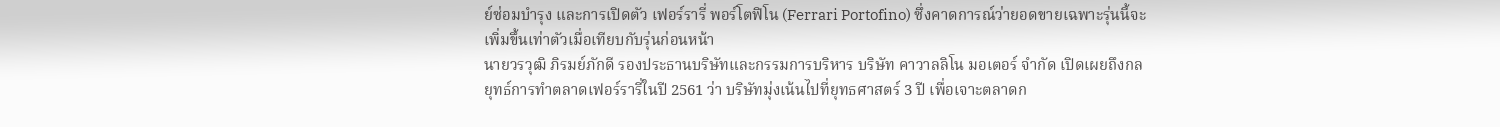ย์ซ่อมบำรุง และการเปิดตัว เฟอร์รารี่ พอร์โตฟิโน (Ferrari Portofino) ซึ่งคาดการณ์ว่ายอดขายเฉพาะรุ่นนี้จะเพิ่มขึ้นเท่าตัวเมื่อเทียบกับรุ่นก่อนหน้า
นายวรวุฒิ ภิรมย์ภักดี รองประธานบริษัทและกรรมการบริหาร บริษัท คาวาลลิโน มอเตอร์ จำกัด เปิดเผยถึงกลยุทธ์การทำตลาดเฟอร์รารี่ในปี 2561 ว่า บริษัทมุ่งเน้นไปที่ยุทธศาสตร์ 3 ปี เพื่อเจาะตลาดก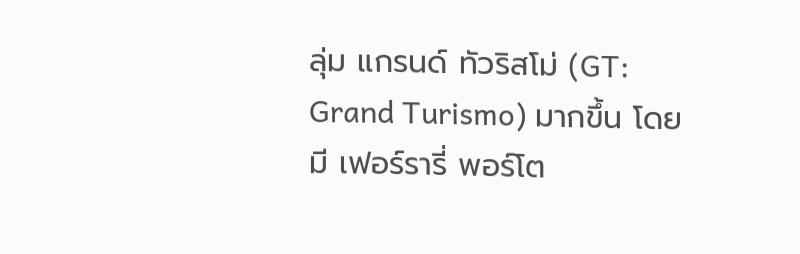ลุ่ม แกรนด์ ทัวริสโม่ (GT: Grand Turismo) มากขึ้น โดยมี เฟอร์รารี่ พอร์โต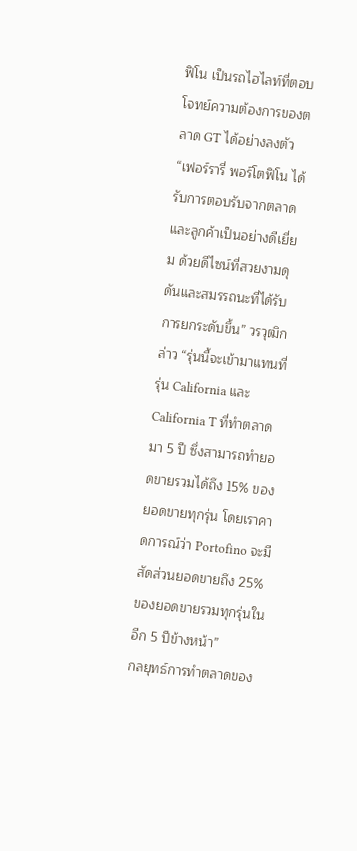ฟิโน เป็นรถไฮไลท์ที่ตอบโจทย์ความต้องการของตลาด GT ได้อย่างลงตัว
“เฟอร์รารี่ พอร์โตฟิโน ได้รับการตอบรับจากตลาดและลูกค้าเป็นอย่างดีเยี่ยม ด้วยดีไซน์ที่สวยงามดุดันและสมรรถนะที่ได้รับการยกระดับขึ้น” วรวุฒิกล่าว “รุ่นนี้จะเข้ามาแทนที่รุ่น California และ California T ที่ทำตลาดมา 5 ปี ซึ่งสามารถทำยอดขายรวมได้ถึง 15% ของยอดขายทุกรุ่น โดยเราคาดการณ์ว่า Portofino จะมีสัดส่วนยอดขายถึง 25% ของยอดขายรวมทุกรุ่นในอีก 5 ปีข้างหน้า”
กลยุทธ์การทำตลาดของ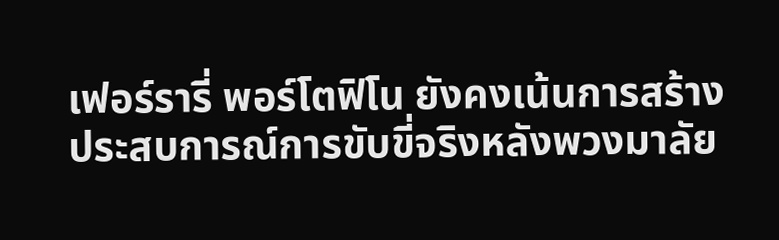เฟอร์รารี่ พอร์โตฟิโน ยังคงเน้นการสร้างประสบการณ์การขับขี่จริงหลังพวงมาลัย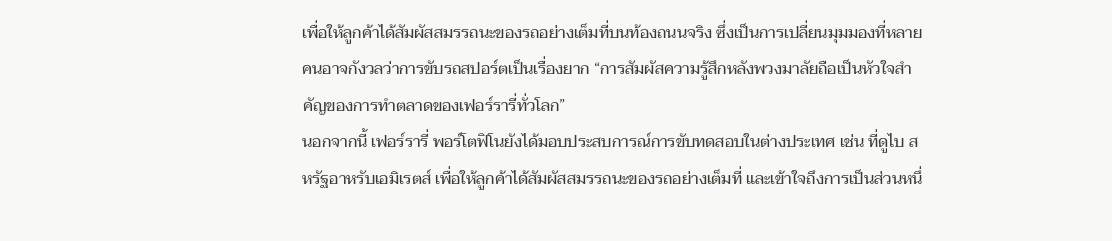เพื่อให้ลูกค้าได้สัมผัสสมรรถนะของรถอย่างเต็มที่บนท้องถนนจริง ซึ่งเป็นการเปลี่ยนมุมมองที่หลายคนอาจกังวลว่าการขับรถสปอร์ตเป็นเรื่องยาก “การสัมผัสความรู้สึกหลังพวงมาลัยถือเป็นหัวใจสำคัญของการทำตลาดของเฟอร์รารี่ทั่วโลก”
นอกจากนี้ เฟอร์รารี่ พอร์โตฟิโนยังได้มอบประสบการณ์การขับทดสอบในต่างประเทศ เช่น ที่ดูไบ สหรัฐอาหรับเอมิเรตส์ เพื่อให้ลูกค้าได้สัมผัสสมรรถนะของรถอย่างเต็มที่ และเข้าใจถึงการเป็นส่วนหนึ่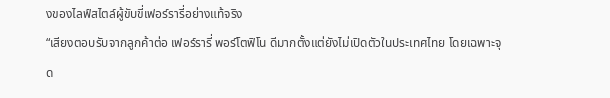งของไลฟ์สไตล์ผู้ขับขี่เฟอร์รารี่อย่างแท้จริง
“เสียงตอบรับจากลูกค้าต่อ เฟอร์รารี่ พอร์โตฟิโน ดีมากตั้งแต่ยังไม่เปิดตัวในประเทศไทย โดยเฉพาะจุด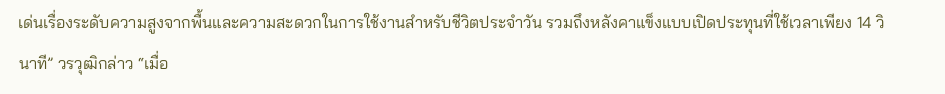เด่นเรื่องระดับความสูงจากพื้นและความสะดวกในการใช้งานสำหรับชีวิตประจำวัน รวมถึงหลังคาแข็งแบบเปิดประทุนที่ใช้เวลาเพียง 14 วินาที” วรวุฒิกล่าว “เมื่อ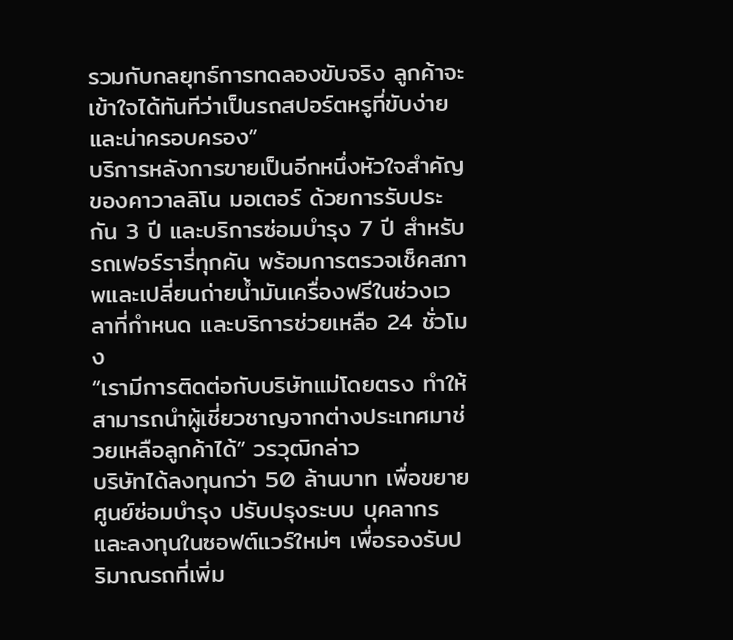รวมกับกลยุทธ์การทดลองขับจริง ลูกค้าจะเข้าใจได้ทันทีว่าเป็นรถสปอร์ตหรูที่ขับง่ายและน่าครอบครอง”
บริการหลังการขายเป็นอีกหนึ่งหัวใจสำคัญของคาวาลลิโน มอเตอร์ ด้วยการรับประกัน 3 ปี และบริการซ่อมบำรุง 7 ปี สำหรับรถเฟอร์รารี่ทุกคัน พร้อมการตรวจเช็คสภาพและเปลี่ยนถ่ายน้ำมันเครื่องฟรีในช่วงเวลาที่กำหนด และบริการช่วยเหลือ 24 ชั่วโมง
“เรามีการติดต่อกับบริษัทแม่โดยตรง ทำให้สามารถนำผู้เชี่ยวชาญจากต่างประเทศมาช่วยเหลือลูกค้าได้” วรวุฒิกล่าว
บริษัทได้ลงทุนกว่า 50 ล้านบาท เพื่อขยายศูนย์ซ่อมบำรุง ปรับปรุงระบบ บุคลากร และลงทุนในซอฟต์แวร์ใหม่ๆ เพื่อรองรับปริมาณรถที่เพิ่ม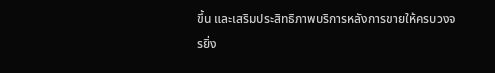ขึ้น และเสริมประสิทธิภาพบริการหลังการขายให้ครบวงจรยิ่ง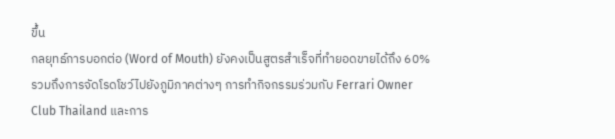ขึ้น
กลยุทธ์การบอกต่อ (Word of Mouth) ยังคงเป็นสูตรสำเร็จที่ทำยอดขายได้ถึง 60% รวมถึงการจัดโรดโชว์ไปยังภูมิภาคต่างๆ การทำกิจกรรมร่วมกับ Ferrari Owner Club Thailand และการ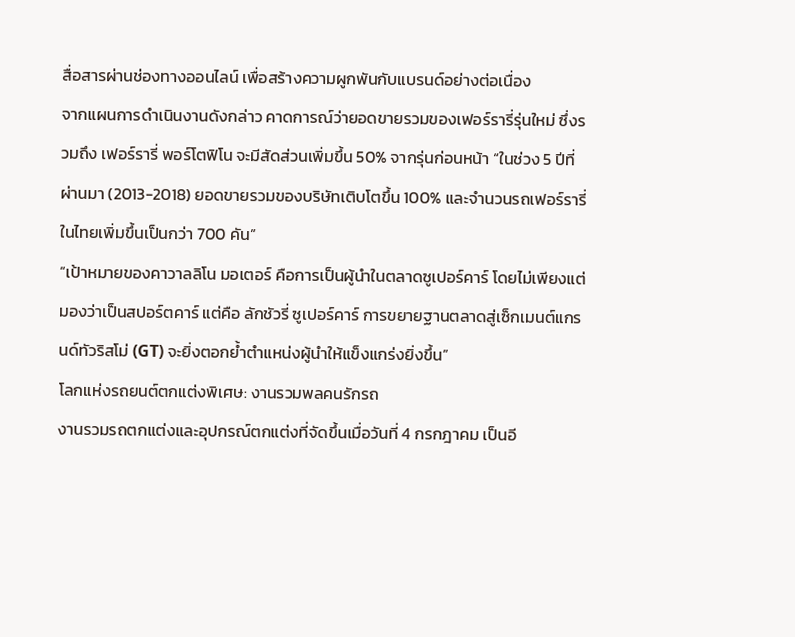สื่อสารผ่านช่องทางออนไลน์ เพื่อสร้างความผูกพันกับแบรนด์อย่างต่อเนื่อง
จากแผนการดำเนินงานดังกล่าว คาดการณ์ว่ายอดขายรวมของเฟอร์รารี่รุ่นใหม่ ซึ่งรวมถึง เฟอร์รารี่ พอร์โตฟิโน จะมีสัดส่วนเพิ่มขึ้น 50% จากรุ่นก่อนหน้า “ในช่วง 5 ปีที่ผ่านมา (2013-2018) ยอดขายรวมของบริษัทเติบโตขึ้น 100% และจำนวนรถเฟอร์รารี่ในไทยเพิ่มขึ้นเป็นกว่า 700 คัน”
“เป้าหมายของคาวาลลิโน มอเตอร์ คือการเป็นผู้นำในตลาดซูเปอร์คาร์ โดยไม่เพียงแต่มองว่าเป็นสปอร์ตคาร์ แต่คือ ลักชัวรี่ ซูเปอร์คาร์ การขยายฐานตลาดสู่เซ็กเมนต์แกรนด์ทัวริสโม่ (GT) จะยิ่งตอกย้ำตำแหน่งผู้นำให้แข็งแกร่งยิ่งขึ้น”
โลกแห่งรถยนต์ตกแต่งพิเศษ: งานรวมพลคนรักรถ
งานรวมรถตกแต่งและอุปกรณ์ตกแต่งที่จัดขึ้นเมื่อวันที่ 4 กรกฎาคม เป็นอี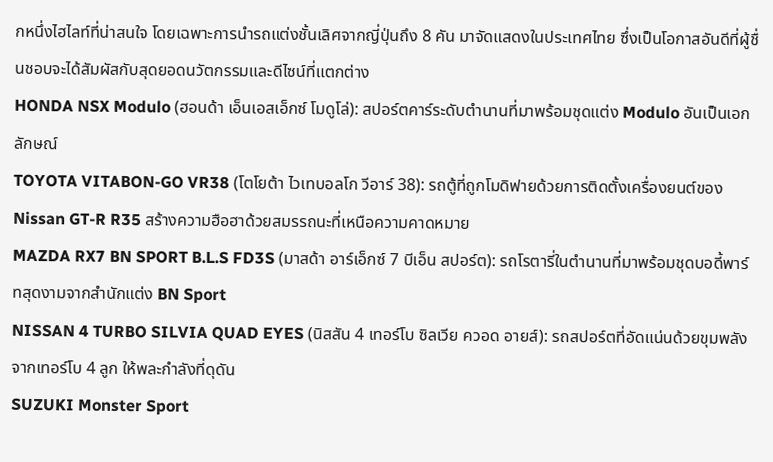กหนึ่งไฮไลท์ที่น่าสนใจ โดยเฉพาะการนำรถแต่งชั้นเลิศจากญี่ปุ่นถึง 8 คัน มาจัดแสดงในประเทศไทย ซึ่งเป็นโอกาสอันดีที่ผู้ชื่นชอบจะได้สัมผัสกับสุดยอดนวัตกรรมและดีไซน์ที่แตกต่าง
HONDA NSX Modulo (ฮอนด้า เอ็นเอสเอ็กซ์ โมดูโล่): สปอร์ตคาร์ระดับตำนานที่มาพร้อมชุดแต่ง Modulo อันเป็นเอกลักษณ์
TOYOTA VITABON-GO VR38 (โตโยต้า ไวเทบอลโก วีอาร์ 38): รถตู้ที่ถูกโมดิฟายด้วยการติดตั้งเครื่องยนต์ของ Nissan GT-R R35 สร้างความฮือฮาด้วยสมรรถนะที่เหนือความคาดหมาย
MAZDA RX7 BN SPORT B.L.S FD3S (มาสด้า อาร์เอ็กซ์ 7 บีเอ็น สปอร์ต): รถโรตารี่ในตำนานที่มาพร้อมชุดบอดี้พาร์ทสุดงามจากสำนักแต่ง BN Sport
NISSAN 4 TURBO SILVIA QUAD EYES (นิสสัน 4 เทอร์โบ ซิลเวีย ควอด อายส์): รถสปอร์ตที่อัดแน่นด้วยขุมพลังจากเทอร์โบ 4 ลูก ให้พละกำลังที่ดุดัน
SUZUKI Monster Sport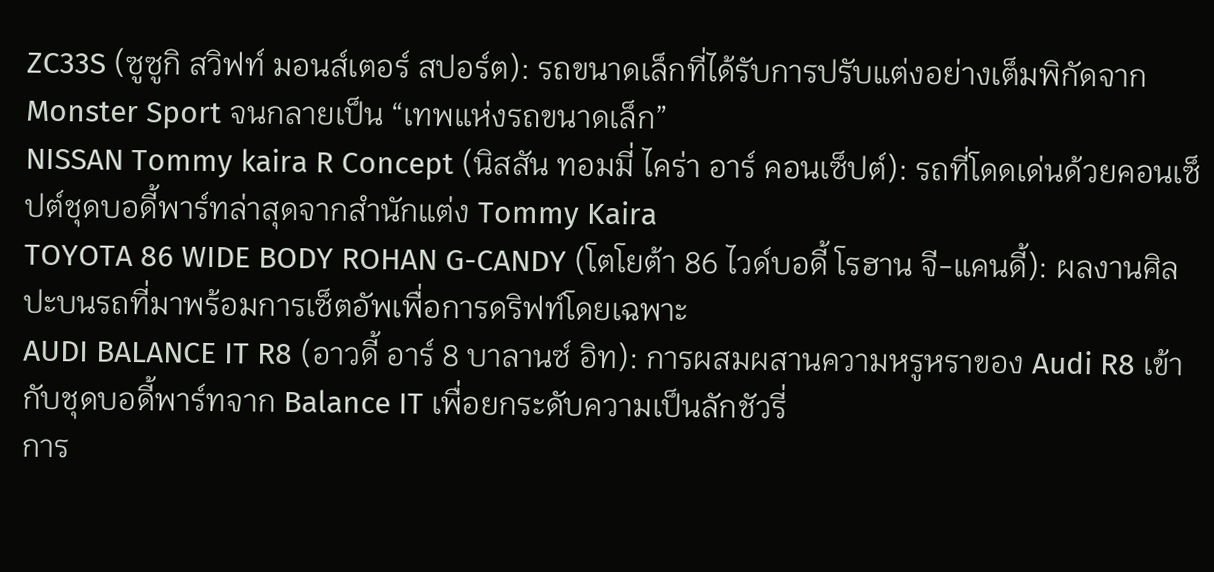ZC33S (ซูซูกิ สวิฟท์ มอนส์เตอร์ สปอร์ต): รถขนาดเล็กที่ได้รับการปรับแต่งอย่างเต็มพิกัดจาก Monster Sport จนกลายเป็น “เทพแห่งรถขนาดเล็ก”
NISSAN Tommy kaira R Concept (นิสสัน ทอมมี่ ไคร่า อาร์ คอนเซ็ปต์): รถที่โดดเด่นด้วยคอนเซ็ปต์ชุดบอดี้พาร์ทล่าสุดจากสำนักแต่ง Tommy Kaira
TOYOTA 86 WIDE BODY ROHAN G-CANDY (โตโยต้า 86 ไวด์บอดี้ โรฮาน จี-แคนดี้): ผลงานศิลปะบนรถที่มาพร้อมการเซ็ตอัพเพื่อการดริฟท์โดยเฉพาะ
AUDI BALANCE IT R8 (อาวดี้ อาร์ 8 บาลานซ์ อิท): การผสมผสานความหรูหราของ Audi R8 เข้ากับชุดบอดี้พาร์ทจาก Balance IT เพื่อยกระดับความเป็นลักชัวรี่
การ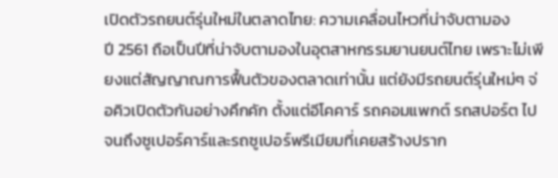เปิดตัวรถยนต์รุ่นใหม่ในตลาดไทย: ความเคลื่อนไหวที่น่าจับตามอง
ปี 2561 ถือเป็นปีที่น่าจับตามองในอุตสาหกรรมยานยนต์ไทย เพราะไม่เพียงแต่สัญญาณการฟื้นตัวของตลาดเท่านั้น แต่ยังมีรถยนต์รุ่นใหม่ๆ จ่อคิวเปิดตัวกันอย่างคึกคัก ตั้งแต่อีโคคาร์ รถคอมแพกต์ รถสปอร์ต ไปจนถึงซูเปอร์คาร์และรถซูเปอร์พรีเมียมที่เคยสร้างปราก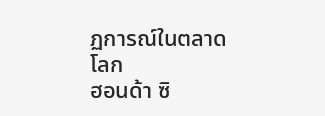ฏการณ์ในตลาดโลก
ฮอนด้า ซิ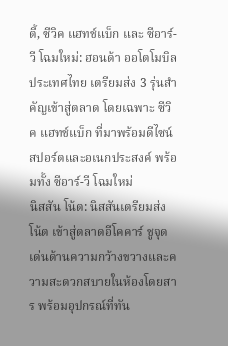ตี้, ซีวิค แฮทช์แบ็ก และ ซีอาร์-วี โฉมใหม่: ฮอนด้า ออโตโมบิล ประเทศไทย เตรียมส่ง 3 รุ่นสำคัญเข้าสู่ตลาด โดยเฉพาะ ซีวิค แฮทช์แบ็ก ที่มาพร้อมดีไซน์สปอร์ตและอเนกประสงค์ พร้อมทั้ง ซีอาร์-วี โฉมใหม่
นิสสัน โน้ต: นิสสันเตรียมส่ง โน้ต เข้าสู่ตลาดอีโคคาร์ ชูจุดเด่นด้านความกว้างขวางและความสะดวกสบายในห้องโดยสาร พร้อมอุปกรณ์ที่ทัน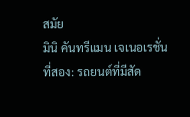สมัย
มินิ คันทรีแมน เจเนอเรชั่นที่สอง: รถยนต์ที่มีสัด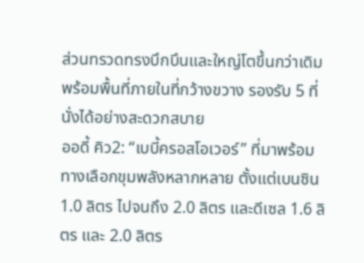ส่วนทรวดทรงบึกบึนและใหญ่โตขึ้นกว่าเดิม พร้อมพื้นที่ภายในที่กว้างขวาง รองรับ 5 ที่นั่งได้อย่างสะดวกสบาย
ออดี้ คิว2: “เบบี้ครอสโอเวอร์” ที่มาพร้อมทางเลือกขุมพลังหลากหลาย ตั้งแต่เบนซิน 1.0 ลิตร ไปจนถึง 2.0 ลิตร และดีเซล 1.6 ลิตร และ 2.0 ลิตร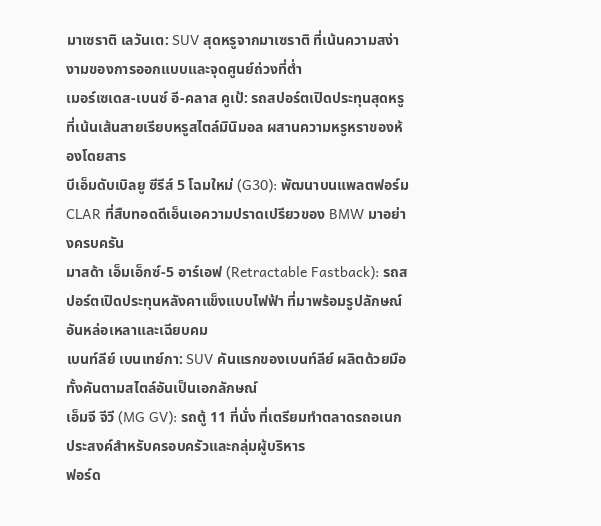มาเซราติ เลวันเต: SUV สุดหรูจากมาเซราติ ที่เน้นความสง่างามของการออกแบบและจุดศูนย์ถ่วงที่ต่ำ
เมอร์เซเดส-เบนซ์ อี-คลาส คูเป้: รถสปอร์ตเปิดประทุนสุดหรู ที่เน้นเส้นสายเรียบหรูสไตล์มินิมอล ผสานความหรูหราของห้องโดยสาร
บีเอ็มดับเบิลยู ซีรีส์ 5 โฉมใหม่ (G30): พัฒนาบนแพลตฟอร์ม CLAR ที่สืบทอดดีเอ็นเอความปราดเปรียวของ BMW มาอย่างครบครัน
มาสด้า เอ็มเอ็กซ์-5 อาร์เอฟ (Retractable Fastback): รถสปอร์ตเปิดประทุนหลังคาแข็งแบบไฟฟ้า ที่มาพร้อมรูปลักษณ์อันหล่อเหลาและเฉียบคม
เบนท์ลีย์ เบนเทย์กา: SUV คันแรกของเบนท์ลีย์ ผลิตด้วยมือทั้งคันตามสไตล์อันเป็นเอกลักษณ์
เอ็มจี จีวี (MG GV): รถตู้ 11 ที่นั่ง ที่เตรียมทำตลาดรถอเนกประสงค์สำหรับครอบครัวและกลุ่มผู้บริหาร
ฟอร์ด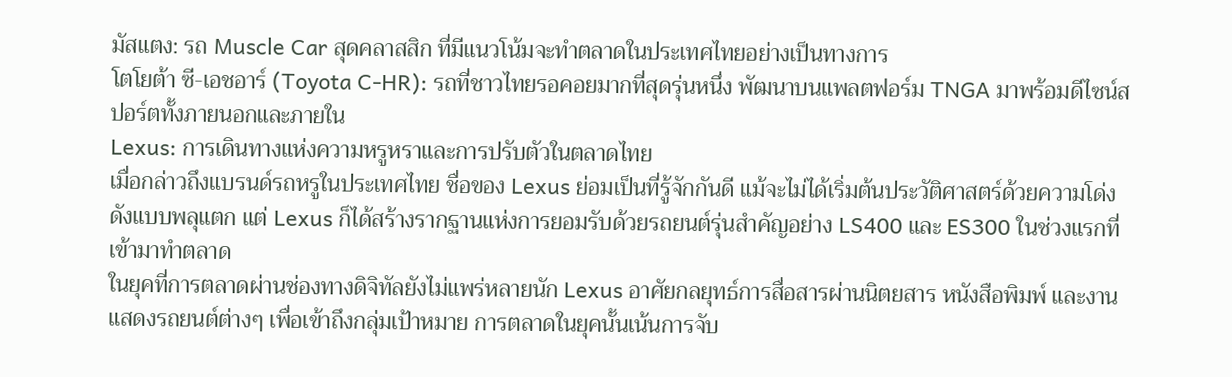มัสแตง: รถ Muscle Car สุดคลาสสิก ที่มีแนวโน้มจะทำตลาดในประเทศไทยอย่างเป็นทางการ
โตโยต้า ซี-เอชอาร์ (Toyota C-HR): รถที่ชาวไทยรอคอยมากที่สุดรุ่นหนึ่ง พัฒนาบนแพลตฟอร์ม TNGA มาพร้อมดีไซน์สปอร์ตทั้งภายนอกและภายใน
Lexus: การเดินทางแห่งความหรูหราและการปรับตัวในตลาดไทย
เมื่อกล่าวถึงแบรนด์รถหรูในประเทศไทย ชื่อของ Lexus ย่อมเป็นที่รู้จักกันดี แม้จะไม่ได้เริ่มต้นประวัติศาสตร์ด้วยความโด่งดังแบบพลุแตก แต่ Lexus ก็ได้สร้างรากฐานแห่งการยอมรับด้วยรถยนต์รุ่นสำคัญอย่าง LS400 และ ES300 ในช่วงแรกที่เข้ามาทำตลาด
ในยุคที่การตลาดผ่านช่องทางดิจิทัลยังไม่แพร่หลายนัก Lexus อาศัยกลยุทธ์การสื่อสารผ่านนิตยสาร หนังสือพิมพ์ และงานแสดงรถยนต์ต่างๆ เพื่อเข้าถึงกลุ่มเป้าหมาย การตลาดในยุคนั้นเน้นการจับ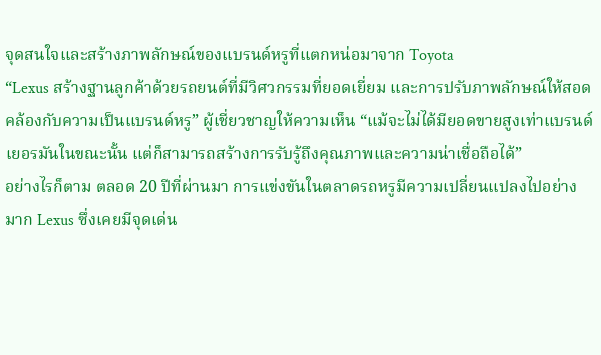จุดสนใจและสร้างภาพลักษณ์ของแบรนด์หรูที่แตกหน่อมาจาก Toyota
“Lexus สร้างฐานลูกค้าด้วยรถยนต์ที่มีวิศวกรรมที่ยอดเยี่ยม และการปรับภาพลักษณ์ให้สอดคล้องกับความเป็นแบรนด์หรู” ผู้เชี่ยวชาญให้ความเห็น “แม้จะไม่ได้มียอดขายสูงเท่าแบรนด์เยอรมันในขณะนั้น แต่ก็สามารถสร้างการรับรู้ถึงคุณภาพและความน่าเชื่อถือได้”
อย่างไรก็ตาม ตลอด 20 ปีที่ผ่านมา การแข่งขันในตลาดรถหรูมีความเปลี่ยนแปลงไปอย่างมาก Lexus ซึ่งเคยมีจุดเด่น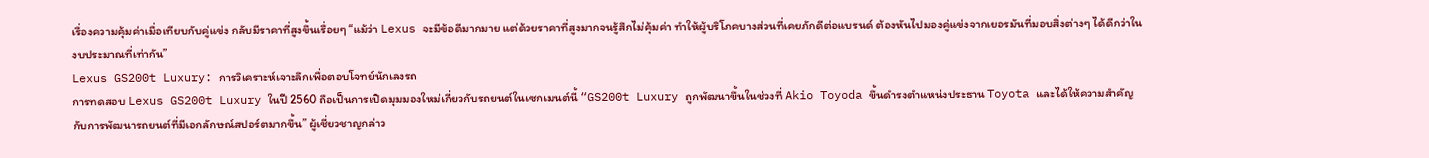เรื่องความคุ้มค่าเมื่อเทียบกับคู่แข่ง กลับมีราคาที่สูงขึ้นเรื่อยๆ “แม้ว่า Lexus จะมีข้อดีมากมาย แต่ด้วยราคาที่สูงมากจนรู้สึกไม่คุ้มค่า ทำให้ผู้บริโภคบางส่วนที่เคยภักดีต่อแบรนด์ ต้องหันไปมองคู่แข่งจากเยอรมันที่มอบสิ่งต่างๆ ได้ดีกว่าในงบประมาณที่เท่ากัน”
Lexus GS200t Luxury: การวิเคราะห์เจาะลึกเพื่อตอบโจทย์นักเลงรถ
การทดสอบ Lexus GS200t Luxury ในปี 2560 ถือเป็นการเปิดมุมมองใหม่เกี่ยวกับรถยนต์ในเซกเมนต์นี้ “GS200t Luxury ถูกพัฒนาขึ้นในช่วงที่ Akio Toyoda ขึ้นดำรงตำแหน่งประธาน Toyota และได้ให้ความสำคัญกับการพัฒนารถยนต์ที่มีเอกลักษณ์สปอร์ตมากขึ้น” ผู้เชี่ยวชาญกล่าว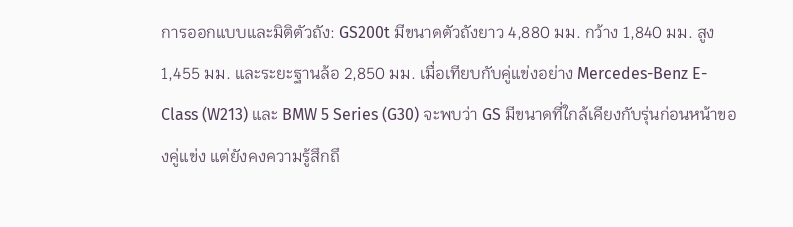การออกแบบและมิติตัวถัง: GS200t มีขนาดตัวถังยาว 4,880 มม. กว้าง 1,840 มม. สูง 1,455 มม. และระยะฐานล้อ 2,850 มม. เมื่อเทียบกับคู่แข่งอย่าง Mercedes-Benz E-Class (W213) และ BMW 5 Series (G30) จะพบว่า GS มีขนาดที่ใกล้เคียงกับรุ่นก่อนหน้าของคู่แข่ง แต่ยังคงความรู้สึกถึ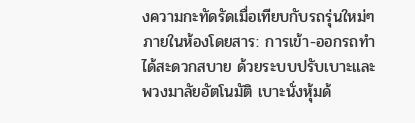งความกะทัดรัดเมื่อเทียบกับรถรุ่นใหม่ๆ
ภายในห้องโดยสาร: การเข้า-ออกรถทำได้สะดวกสบาย ด้วยระบบปรับเบาะและพวงมาลัยอัตโนมัติ เบาะนั่งหุ้มด้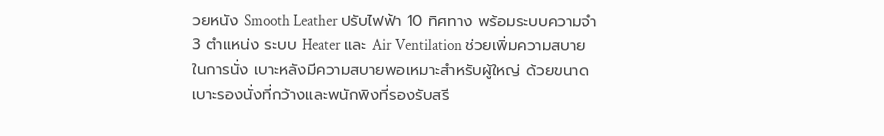วยหนัง Smooth Leather ปรับไฟฟ้า 10 ทิศทาง พร้อมระบบความจำ 3 ตำแหน่ง ระบบ Heater และ Air Ventilation ช่วยเพิ่มความสบายในการนั่ง เบาะหลังมีความสบายพอเหมาะสำหรับผู้ใหญ่ ด้วยขนาดเบาะรองนั่งที่กว้างและพนักพิงที่รองรับสรี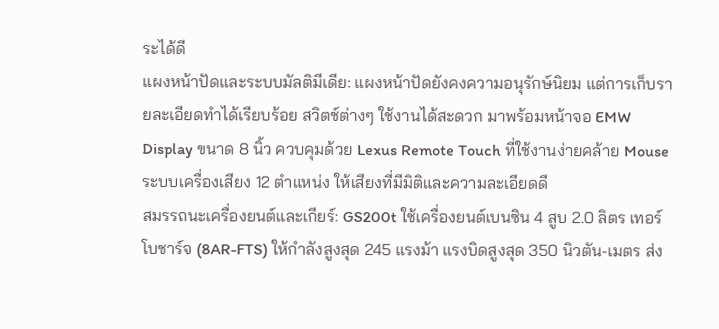ระได้ดี
แผงหน้าปัดและระบบมัลติมีเดีย: แผงหน้าปัดยังคงความอนุรักษ์นิยม แต่การเก็บรายละเอียดทำได้เรียบร้อย สวิตช์ต่างๆ ใช้งานได้สะดวก มาพร้อมหน้าจอ EMW Display ขนาด 8 นิ้ว ควบคุมด้วย Lexus Remote Touch ที่ใช้งานง่ายคล้าย Mouse ระบบเครื่องเสียง 12 ตำแหน่ง ให้เสียงที่มีมิติและความละเอียดดี
สมรรถนะเครื่องยนต์และเกียร์: GS200t ใช้เครื่องยนต์เบนซิน 4 สูบ 2.0 ลิตร เทอร์โบชาร์จ (8AR-FTS) ให้กำลังสูงสุด 245 แรงม้า แรงบิดสูงสุด 350 นิวตัน-เมตร ส่ง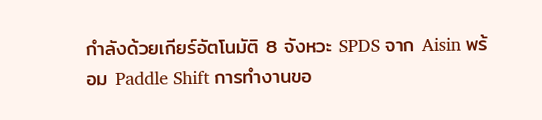กำลังด้วยเกียร์อัตโนมัติ 8 จังหวะ SPDS จาก Aisin พร้อม Paddle Shift การทำงานขอ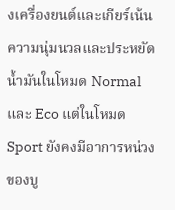งเครื่องยนต์และเกียร์เน้นความนุ่มนวลและประหยัดน้ำมันในโหมด Normal และ Eco แต่ในโหมด Sport ยังคงมีอาการหน่วงของบู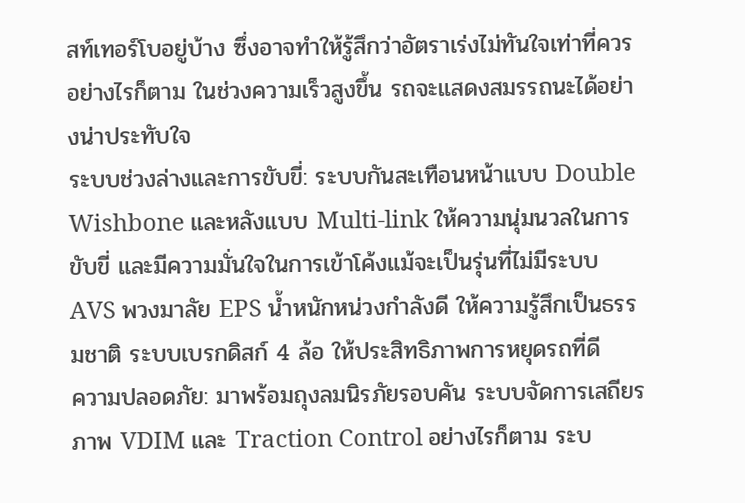สท์เทอร์โบอยู่บ้าง ซึ่งอาจทำให้รู้สึกว่าอัตราเร่งไม่ทันใจเท่าที่ควร อย่างไรก็ตาม ในช่วงความเร็วสูงขึ้น รถจะแสดงสมรรถนะได้อย่างน่าประทับใจ
ระบบช่วงล่างและการขับขี่: ระบบกันสะเทือนหน้าแบบ Double Wishbone และหลังแบบ Multi-link ให้ความนุ่มนวลในการขับขี่ และมีความมั่นใจในการเข้าโค้งแม้จะเป็นรุ่นที่ไม่มีระบบ AVS พวงมาลัย EPS น้ำหนักหน่วงกำลังดี ให้ความรู้สึกเป็นธรรมชาติ ระบบเบรกดิสก์ 4 ล้อ ให้ประสิทธิภาพการหยุดรถที่ดี
ความปลอดภัย: มาพร้อมถุงลมนิรภัยรอบคัน ระบบจัดการเสถียรภาพ VDIM และ Traction Control อย่างไรก็ตาม ระบ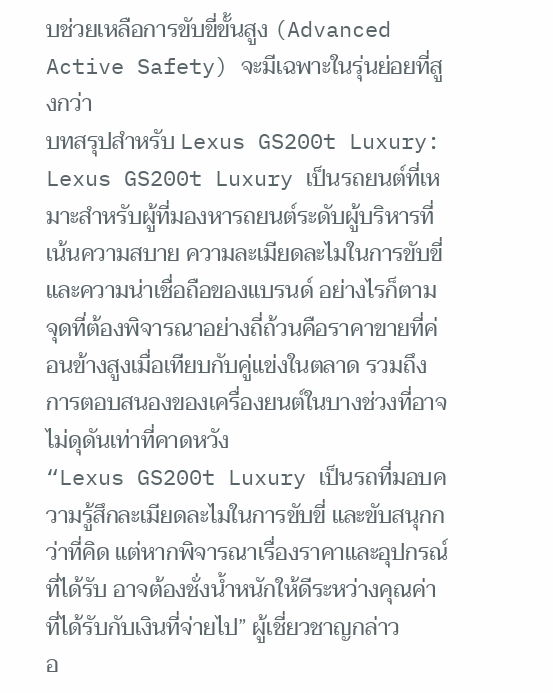บช่วยเหลือการขับขี่ขั้นสูง (Advanced Active Safety) จะมีเฉพาะในรุ่นย่อยที่สูงกว่า
บทสรุปสำหรับ Lexus GS200t Luxury:
Lexus GS200t Luxury เป็นรถยนต์ที่เหมาะสำหรับผู้ที่มองหารถยนต์ระดับผู้บริหารที่เน้นความสบาย ความละเมียดละไมในการขับขี่ และความน่าเชื่อถือของแบรนด์ อย่างไรก็ตาม จุดที่ต้องพิจารณาอย่างถี่ถ้วนคือราคาขายที่ค่อนข้างสูงเมื่อเทียบกับคู่แข่งในตลาด รวมถึงการตอบสนองของเครื่องยนต์ในบางช่วงที่อาจไม่ดุดันเท่าที่คาดหวัง
“Lexus GS200t Luxury เป็นรถที่มอบความรู้สึกละเมียดละไมในการขับขี่ และขับสนุกกว่าที่คิด แต่หากพิจารณาเรื่องราคาและอุปกรณ์ที่ได้รับ อาจต้องชั่งน้ำหนักให้ดีระหว่างคุณค่าที่ได้รับกับเงินที่จ่ายไป” ผู้เชี่ยวชาญกล่าว
อ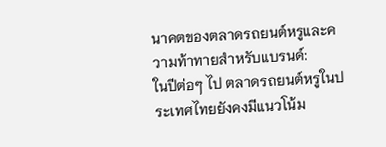นาคตของตลาดรถยนต์หรูและความท้าทายสำหรับแบรนด์:
ในปีต่อๆ ไป ตลาดรถยนต์หรูในประเทศไทยยังคงมีแนวโน้ม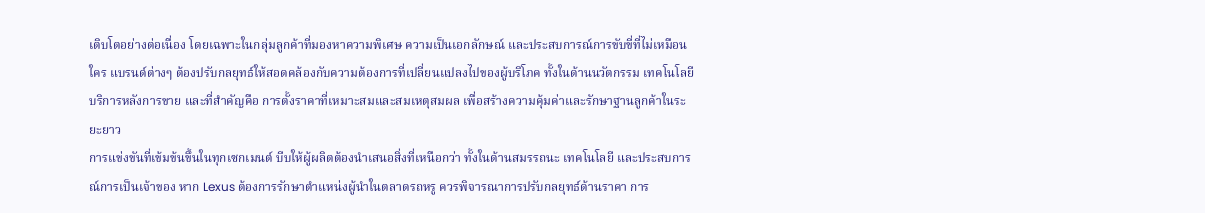เติบโตอย่างต่อเนื่อง โดยเฉพาะในกลุ่มลูกค้าที่มองหาความพิเศษ ความเป็นเอกลักษณ์ และประสบการณ์การขับขี่ที่ไม่เหมือนใคร แบรนด์ต่างๆ ต้องปรับกลยุทธ์ให้สอดคล้องกับความต้องการที่เปลี่ยนแปลงไปของผู้บริโภค ทั้งในด้านนวัตกรรม เทคโนโลยี บริการหลังการขาย และที่สำคัญคือ การตั้งราคาที่เหมาะสมและสมเหตุสมผล เพื่อสร้างความคุ้มค่าและรักษาฐานลูกค้าในระยะยาว
การแข่งขันที่เข้มข้นขึ้นในทุกเซกเมนต์ บีบให้ผู้ผลิตต้องนำเสนอสิ่งที่เหนือกว่า ทั้งในด้านสมรรถนะ เทคโนโลยี และประสบการณ์การเป็นเจ้าของ หาก Lexus ต้องการรักษาตำแหน่งผู้นำในตลาดรถหรู ควรพิจารณาการปรับกลยุทธ์ด้านราคา การ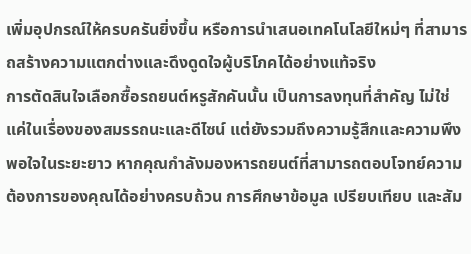เพิ่มอุปกรณ์ให้ครบครันยิ่งขึ้น หรือการนำเสนอเทคโนโลยีใหม่ๆ ที่สามารถสร้างความแตกต่างและดึงดูดใจผู้บริโภคได้อย่างแท้จริง
การตัดสินใจเลือกซื้อรถยนต์หรูสักคันนั้น เป็นการลงทุนที่สำคัญ ไม่ใช่แค่ในเรื่องของสมรรถนะและดีไซน์ แต่ยังรวมถึงความรู้สึกและความพึงพอใจในระยะยาว หากคุณกำลังมองหารถยนต์ที่สามารถตอบโจทย์ความต้องการของคุณได้อย่างครบถ้วน การศึกษาข้อมูล เปรียบเทียบ และสัม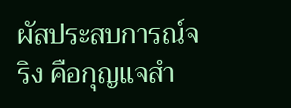ผัสประสบการณ์จริง คือกุญแจสำ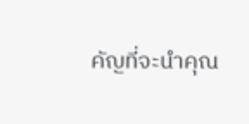คัญที่จะนำคุณ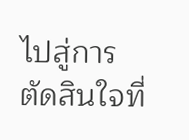ไปสู่การตัดสินใจที่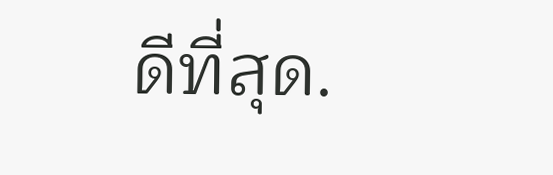ดีที่สุด.